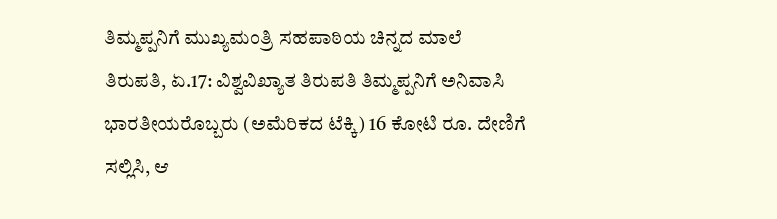ತಿಮ್ಮಪ್ಪನಿಗೆ ಮುಖ್ಯಮಂತ್ರಿ ಸಹಪಾಠಿಯ ಚಿನ್ನದ ಮಾಲೆ
ತಿರುಪತಿ, ಏ.17: ವಿಶ್ವವಿಖ್ಯಾತ ತಿರುಪತಿ ತಿಮ್ಮಪ್ಪನಿಗೆ ಅನಿವಾಸಿ ಭಾರತೀಯರೊಬ್ಬರು (ಅಮೆರಿಕದ ಟೆಕ್ಕಿ) 16 ಕೋಟಿ ರೂ. ದೇಣಿಗೆ ಸಲ್ಲಿಸಿ, ಆ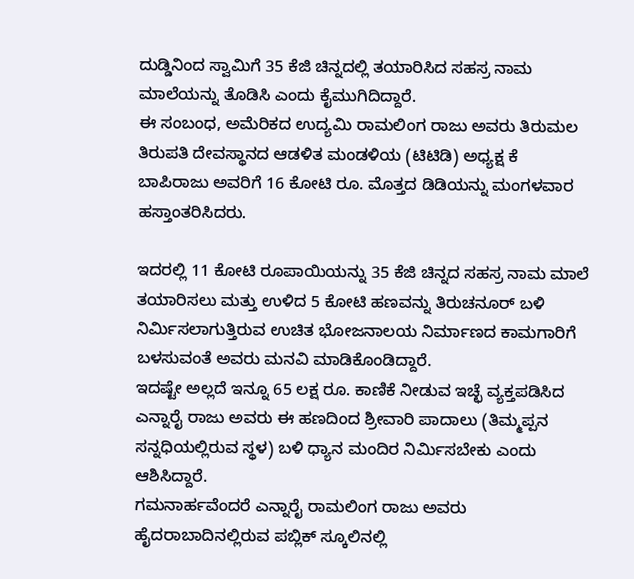ದುಡ್ಡಿನಿಂದ ಸ್ವಾಮಿಗೆ 35 ಕೆಜಿ ಚಿನ್ನದಲ್ಲಿ ತಯಾರಿಸಿದ ಸಹಸ್ರ ನಾಮ ಮಾಲೆಯನ್ನು ತೊಡಿಸಿ ಎಂದು ಕೈಮುಗಿದಿದ್ದಾರೆ.
ಈ ಸಂಬಂಧ, ಅಮೆರಿಕದ ಉದ್ಯಮಿ ರಾಮಲಿಂಗ ರಾಜು ಅವರು ತಿರುಮಲ ತಿರುಪತಿ ದೇವಸ್ಥಾನದ ಆಡಳಿತ ಮಂಡಳಿಯ (ಟಿಟಿಡಿ) ಅಧ್ಯಕ್ಷ ಕೆ ಬಾಪಿರಾಜು ಅವರಿಗೆ 16 ಕೋಟಿ ರೂ. ಮೊತ್ತದ ಡಿಡಿಯನ್ನು ಮಂಗಳವಾರ ಹಸ್ತಾಂತರಿಸಿದರು.

ಇದರಲ್ಲಿ 11 ಕೋಟಿ ರೂಪಾಯಿಯನ್ನು 35 ಕೆಜಿ ಚಿನ್ನದ ಸಹಸ್ರ ನಾಮ ಮಾಲೆ ತಯಾರಿಸಲು ಮತ್ತು ಉಳಿದ 5 ಕೋಟಿ ಹಣವನ್ನು ತಿರುಚನೂರ್ ಬಳಿ ನಿರ್ಮಿಸಲಾಗುತ್ತಿರುವ ಉಚಿತ ಭೋಜನಾಲಯ ನಿರ್ಮಾಣದ ಕಾಮಗಾರಿಗೆ ಬಳಸುವಂತೆ ಅವರು ಮನವಿ ಮಾಡಿಕೊಂಡಿದ್ದಾರೆ.
ಇದಷ್ಟೇ ಅಲ್ಲದೆ ಇನ್ನೂ 65 ಲಕ್ಷ ರೂ. ಕಾಣಿಕೆ ನೀಡುವ ಇಚ್ಛೆ ವ್ಯಕ್ತಪಡಿಸಿದ ಎನ್ನಾರೈ ರಾಜು ಅವರು ಈ ಹಣದಿಂದ ಶ್ರೀವಾರಿ ಪಾದಾಲು (ತಿಮ್ಮಪ್ಪನ ಸನ್ನಧಿಯಲ್ಲಿರುವ ಸ್ಥಳ) ಬಳಿ ಧ್ಯಾನ ಮಂದಿರ ನಿರ್ಮಿಸಬೇಕು ಎಂದು ಆಶಿಸಿದ್ದಾರೆ.
ಗಮನಾರ್ಹವೆಂದರೆ ಎನ್ನಾರೈ ರಾಮಲಿಂಗ ರಾಜು ಅವರು ಹೈದರಾಬಾದಿನಲ್ಲಿರುವ ಪಬ್ಲಿಕ್ ಸ್ಕೂಲಿನಲ್ಲಿ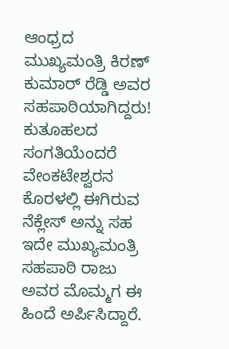ಆಂಧ್ರದ ಮುಖ್ಯಮಂತ್ರಿ ಕಿರಣ್ ಕುಮಾರ್ ರೆಡ್ಡಿ ಅವರ ಸಹಪಾಠಿಯಾಗಿದ್ದರು!
ಕುತೂಹಲದ ಸಂಗತಿಯೆಂದರೆ ವೇಂಕಟೇಶ್ವರನ ಕೊರಳಲ್ಲಿ ಈಗಿರುವ ನೆಕ್ಲೇಸ್ ಅನ್ನು ಸಹ ಇದೇ ಮುಖ್ಯಮಂತ್ರಿ ಸಹಪಾಠಿ ರಾಜು ಅವರ ಮೊಮ್ಮಗ ಈ ಹಿಂದೆ ಅರ್ಪಿಸಿದ್ದಾರೆ.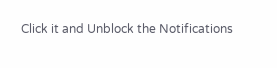Click it and Unblock the Notifications